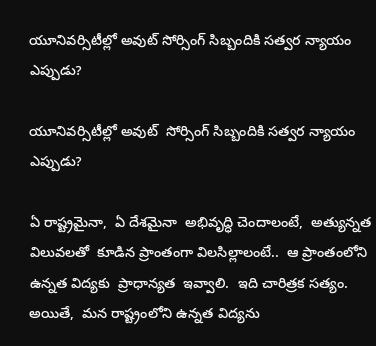యూనివర్సిటీల్లో అవుట్ సోర్సింగ్ సిబ్బందికి సత్వర న్యాయం ఎప్పుడు?

యూనివర్సిటీల్లో అవుట్  సోర్సింగ్ సిబ్బందికి సత్వర న్యాయం ఎప్పుడు?

ఏ రాష్ట్రమైనా,  ఏ దేశమైనా  అభివృద్ధి చెందాలంటే,  అత్యున్నత  విలువలతో  కూడిన ప్రాంతంగా విలసిల్లాలంటే..  ఆ ప్రాంతంలోని  ఉన్నత విద్యకు  ప్రాధాన్యత  ఇవ్వాలి.  ఇది చారిత్రక సత్యం.   అయితే,  మన రాష్ట్రంలోని ఉన్నత విద్యను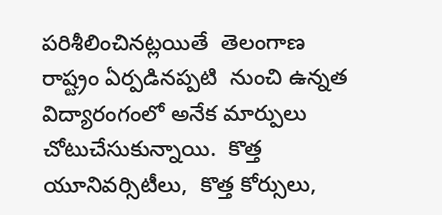పరిశీలించినట్లయితే  తెలంగాణ  రాష్ట్రం ఏర్పడినప్పటి  నుంచి ఉన్నత విద్యారంగంలో అనేక మార్పులు చోటుచేసుకున్నాయి.  కొత్త యూనివర్సిటీలు,  కొత్త కోర్సులు,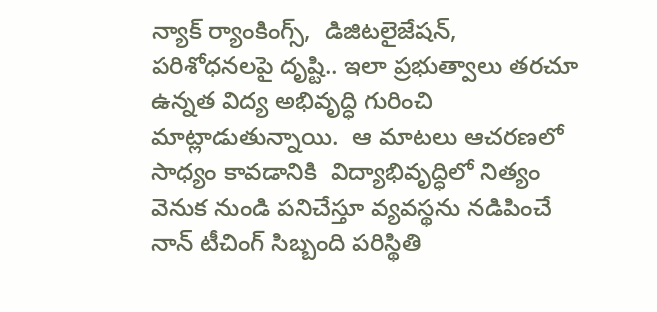న్యాక్ ర్యాంకింగ్స్,  డిజిటలైజేషన్, పరిశోధనలపై దృష్టి.. ఇలా ప్రభుత్వాలు తరచూ ఉన్నత విద్య అభివృద్ధి గురించి మాట్లాడుతున్నాయి.  ఆ మాటలు ఆచరణలో సాధ్యం కావడానికి  విద్యాభివృద్ధిలో నిత్యం వెనుక నుండి పనిచేస్తూ వ్యవస్థను నడిపించే  నాన్‌ టీచింగ్ సిబ్బంది పరిస్థితి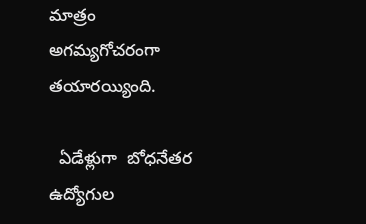మాత్రం అగమ్యగోచరంగా తయారయ్యింది.

  ఏడేళ్లుగా  బోధనేతర ఉద్యోగుల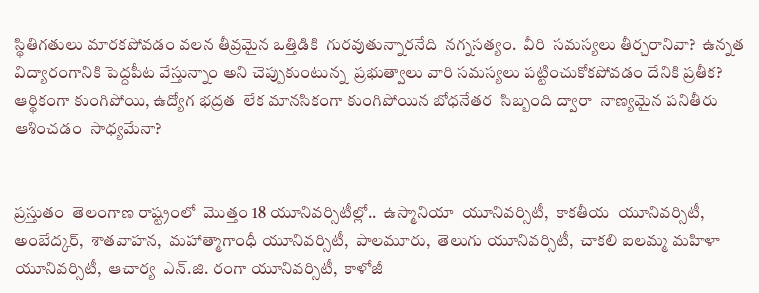స్థితిగతులు మారకపోవడం వలన తీవ్రమైన ఒత్తిడికి  గురవుతున్నారనేది  నగ్నసత్యం.  వీరి  సమస్యలు తీర్చరానివా?  ఉన్నత విద్యారంగానికి పెద్దపీట వేస్తున్నాం అని చెప్పుకుంటున్న  ప్రభుత్వాలు వారి సమస్యలు పట్టించుకోకపోవడం దేనికి ప్రతీక?  ఆర్థికంగా కుంగిపోయి, ఉద్యోగ భద్రత  లేక మానసికంగా కుంగిపోయిన బోధనేతర  సిబ్బంది ద్వారా  నాణ్యమైన పనితీరు ఆశించడం  సాధ్యమేనా?


ప్రస్తుతం  తెలంగాణ రాష్ట్రంలో  మొత్తం 18 యూనివర్సిటీల్లో..  ఉస్మానియా  యూనివర్సిటీ,  కాకతీయ  యూనివర్సిటీ,  అంబేద్కర్,  శాతవాహన,  మహాత్మాగాంధీ యూనివర్సిటీ,  పాలమూరు,  తెలుగు యూనివర్సిటీ,  చాకలి ఐలమ్మ మహిళా  యూనివర్సిటీ,  ఆచార్య  ఎన్.జి. రంగా యూనివర్సిటీ,  కాళోజీ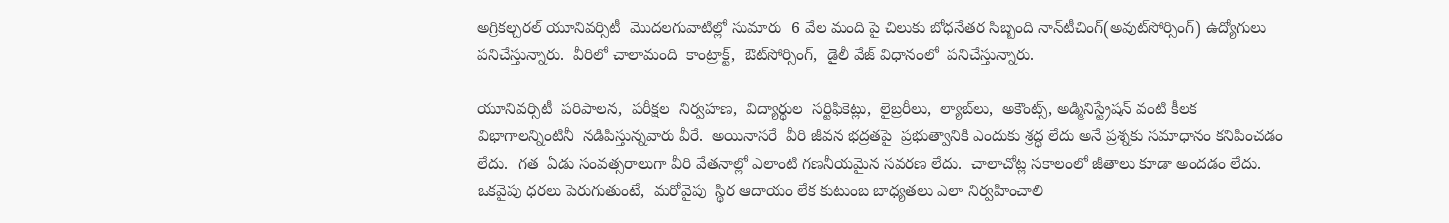అగ్రికల్చరల్ యూనివర్సిటీ  మొదలగువాటిల్లో సుమారు  6 వేల మంది పై చిలుకు బోధనేతర సిబ్బంది నాన్‌టీచింగ్(అవుట్‌సోర్సింగ్) ఉద్యోగులు పనిచేస్తున్నారు.  వీరిలో చాలామంది  కాంట్రాక్ట్‌,  ఔట్‌సోర్సింగ్‌,  డైలీ వేజ్ విధానంలో  పనిచేస్తున్నారు.

యూనివర్సిటీ  పరిపాలన,  పరీక్షల  నిర్వహణ,  విద్యార్థుల  సర్టిఫికెట్లు,  లైబ్రరీలు,  ల్యాబ్‌లు,  అకౌంట్స్‌, అడ్మినిస్ట్రేషన్ వంటి కీలక  విభాగాలన్నింటినీ  నడిపిస్తున్నవారు వీరే.  అయినాసరే  వీరి జీవన భద్రతపై  ప్రభుత్వానికి ఎందుకు శ్రద్ధ లేదు అనే ప్రశ్నకు సమాధానం కనిపించడం లేదు.  గత  ఏడు సంవత్సరాలుగా వీరి వేతనాల్లో ఎలాంటి గణనీయమైన సవరణ లేదు.  చాలాచోట్ల సకాలంలో జీతాలు కూడా అందడం లేదు.  ఒకవైపు ధరలు పెరుగుతుంటే,  మరోవైపు  స్థిర ఆదాయం లేక కుటుంబ బాధ్యతలు ఎలా నిర్వహించాలి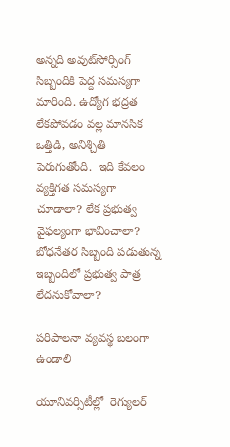అన్నది అవుట్‌సోర్సింగ్ సిబ్బందికి పెద్ద సమస్యగా మారింది. ఉద్యోగ భద్రత లేకపోవడం వల్ల మానసిక ఒత్తిడి, అనిశ్చితి పెరుగుతోంది.  ఇది కేవలం వ్యక్తిగత సమస్యగా చూడాలా? లేక ప్రభుత్వ వైఫల్యంగా భావించాలా? బోధనేతర సిబ్బంది పడుతున్న ఇబ్బందిలో ప్రభుత్వ పాత్ర లేదనుకోవాలా?

పరిపాలనా వ్యవస్థ బలంగా ఉండాలి

యూనివర్సిటీల్లో  రెగ్యులర్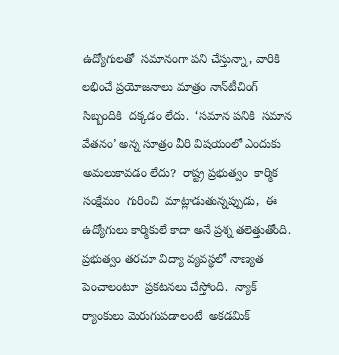ఉద్యోగులతో  సమానంగా పని చేస్తున్నా, వారికి లభించే ప్రయోజనాలు మాత్రం నాన్‌టీచింగ్  సిబ్బందికి  దక్కడం లేదు.  ‘సమాన పనికి  సమాన వేతనం’ అన్న సూత్రం వీరి విషయంలో ఎందుకు అమలుకావడం లేదు?  రాష్ట్ర ప్రభుత్వం  కార్మిక సంక్షేమం  గురించి  మాట్లాడుతున్నప్పుడు,  ఈ  ఉద్యోగులు కార్మికులే కాదా అనే ప్రశ్న తలెత్తుతోంది.   ప్రభుత్వం తరచూ విద్యా వ్యవస్థలో నాణ్యత పెంచాలంటూ  ప్రకటనలు చేస్తోంది.  న్యాక్ ర్యాంకులు మెరుగుపడాలంటే  అకడమిక్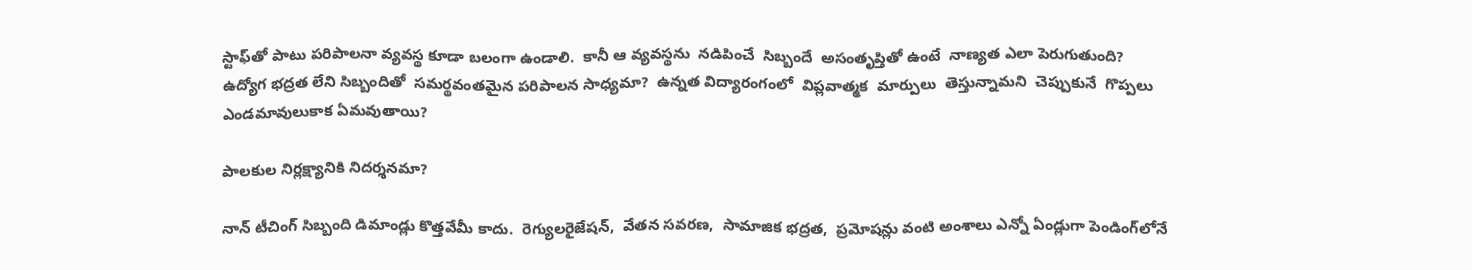స్టాఫ్‌తో పాటు పరిపాలనా వ్యవస్థ కూడా బలంగా ఉండాలి.  కానీ ఆ వ్యవస్థను  నడిపించే  సిబ్బందే  అసంతృప్తితో ఉంటే  నాణ్యత ఎలా పెరుగుతుంది?  ఉద్యోగ భద్రత లేని సిబ్బందితో  సమర్థవంతమైన పరిపాలన సాధ్యమా?  ఉన్నత విద్యారంగంలో  విప్లవాత్మక  మార్పులు  తెస్తున్నామని  చెప్పుకునే  గొప్పలు  ఎండమావులుకాక ఏమవుతాయి?

పాలకుల నిర్లక్ష్యానికి నిదర్శనమా?

నాన్‌ టీచింగ్ సిబ్బంది డిమాండ్లు కొత్తవేమీ కాదు.  రెగ్యులరైజేషన్‌,  వేతన సవరణ,  సామాజిక భద్రత,  ప్రమోషన్లు వంటి అంశాలు ఎన్నో ఏండ్లుగా పెండింగ్‌లోనే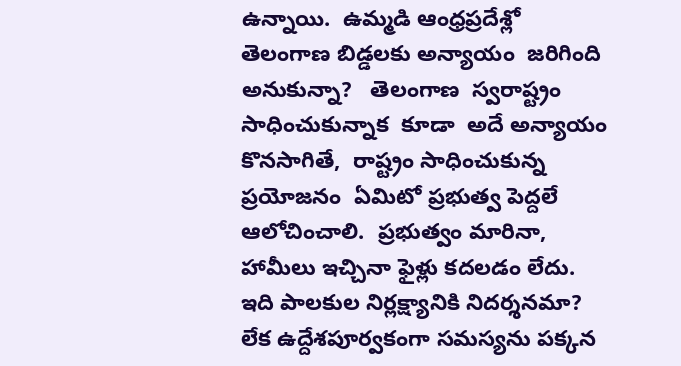ఉన్నాయి.  ఉమ్మడి ఆంధ్రప్రదేశ్లో   తెలంగాణ బిడ్డలకు అన్యాయం  జరిగింది అనుకున్నా?   తెలంగాణ  స్వరాష్ట్రం  సాధించుకున్నాక  కూడా  అదే అన్యాయం  కొనసాగితే,  రాష్ట్రం సాధించుకున్న  ప్రయోజనం  ఏమిటో ప్రభుత్వ పెద్దలే ఆలోచించాలి.  ప్రభుత్వం మారినా,  హామీలు ఇచ్చినా ఫైళ్లు కదలడం లేదు.  ఇది పాలకుల నిర్లక్ష్యానికి నిదర్శనమా? లేక ఉద్దేశపూర్వకంగా సమస్యను పక్కన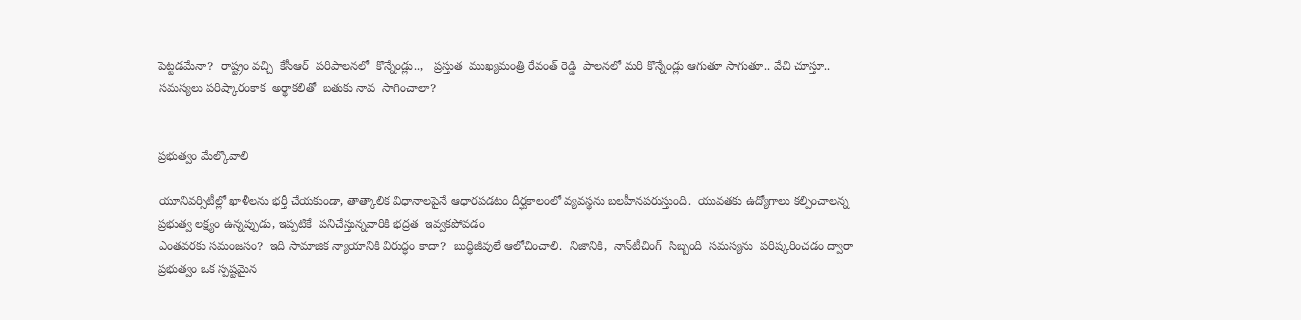పెట్టడమేనా?  రాష్ట్రం వచ్చి  కేసీఆర్  పరిపాలనలో  కొన్నేండ్లు..,   ప్రస్తుత  ముఖ్యమంత్రి రేవంత్ రెడ్డి  పాలనలో మరి కొన్నేండ్లు ఆగుతూ సాగుతూ.. వేచి చూస్తూ.. సమస్యలు పరిష్కారంకాక  అర్థాకలితో  బతుకు నావ  సాగించాలా?


ప్రభుత్వం మేల్కొవాలి

యూనివర్సిటీల్లో ఖాళీలను భర్తీ చేయకుండా, తాత్కాలిక విధానాలపైనే ఆధారపడటం దీర్ఘకాలంలో వ్యవస్థను బలహీనపరుస్తుంది.  యువతకు ఉద్యోగాలు కల్పించాలన్న ప్రభుత్వ లక్ష్యం ఉన్నప్పుడు, ఇప్పటికే  పనిచేస్తున్నవారికి భద్రత  ఇవ్వకపోవడం
ఎంతవరకు సమంజసం?  ఇది సామాజిక న్యాయానికి విరుద్ధం కాదా?  బుద్ధిజీవులే ఆలోచించాలి.  నిజానికి,  నాన్‌టీచింగ్  సిబ్బంది  సమస్యను  పరిష్కరించడం ద్వారా  ప్రభుత్వం ఒక స్పష్టమైన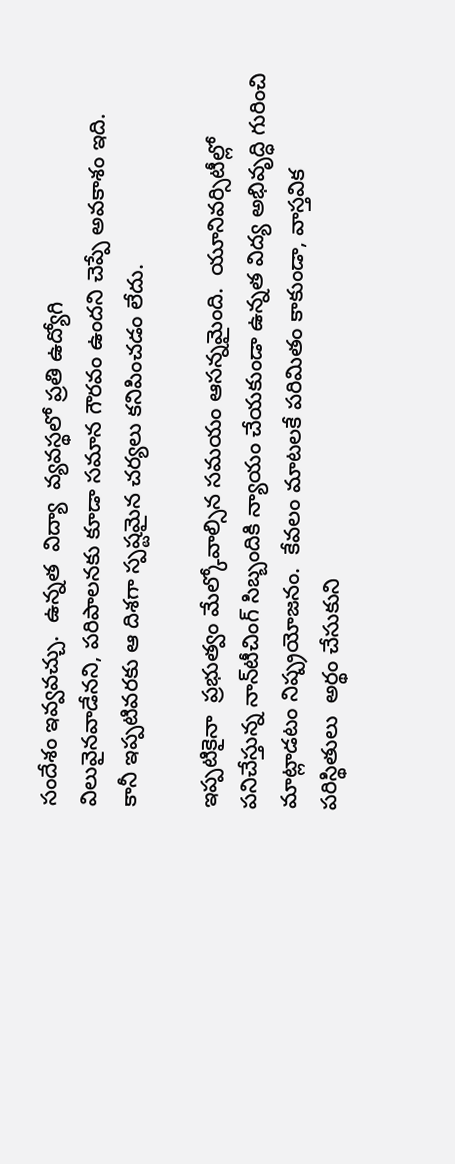సందేశం ఇవ్వవచ్చు.  ఉన్నత  విద్యా  వ్యవస్థలో ప్రతి ఉద్యోగి
విలువైనవాడేనని, పరిపాలనకు కూడా సమాన గౌరవం ఉందని చెప్పే అవకాశం ఇది.  కానీ ఇప్పటివరకు ఆ దిశగా స్పష్టమైన చర్యలు కనిపించడం లేదు.

ఇప్పటికైనా  ప్రభుత్వం మేల్కోవాల్సిన సమయం ఆసన్నమైంది.  యూనివర్సిటీల్లో  పనిచేస్తున్న నాన్‌టీచింగ్ సిబ్బందికి న్యాయం చేయకుండా ఉన్నత విద్య అభివృద్ధి గురించి మాట్లాడటం నిష్ప్రయోజనం.  కేవలం మాటలకే పరిమితం కాకుండా, వాస్తవిక పరిస్థితులు  అర్థం చేసుకుని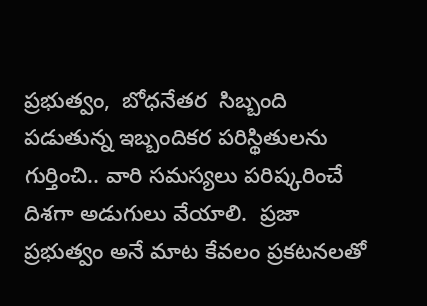ప్రభుత్వం,  బోధనేతర  సిబ్బంది పడుతున్న ఇబ్బందికర పరిస్థితులను గుర్తించి.. వారి సమస్యలు పరిష్కరించే దిశగా అడుగులు వేయాలి.  ప్రజా ప్రభుత్వం అనే మాట కేవలం ప్రకటనలతో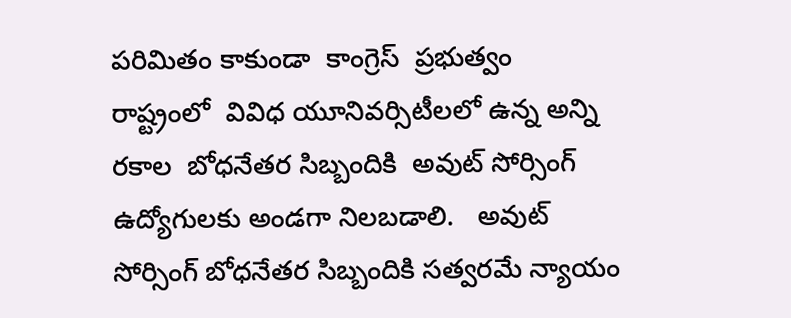పరిమితం కాకుండా  కాంగ్రెస్  ప్రభుత్వం  రాష్ట్రంలో  వివిధ యూనివర్సిటీలలో ఉన్న అన్ని రకాల  బోధనేతర సిబ్బందికి  అవుట్‌ సోర్సింగ్ ఉద్యోగులకు అండగా నిలబడాలి.   అవుట్ సోర్సింగ్ బోధనేతర సిబ్బందికి సత్వరమే న్యాయం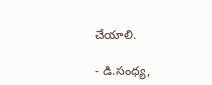చేయాలి.

- డి.సంధ్య,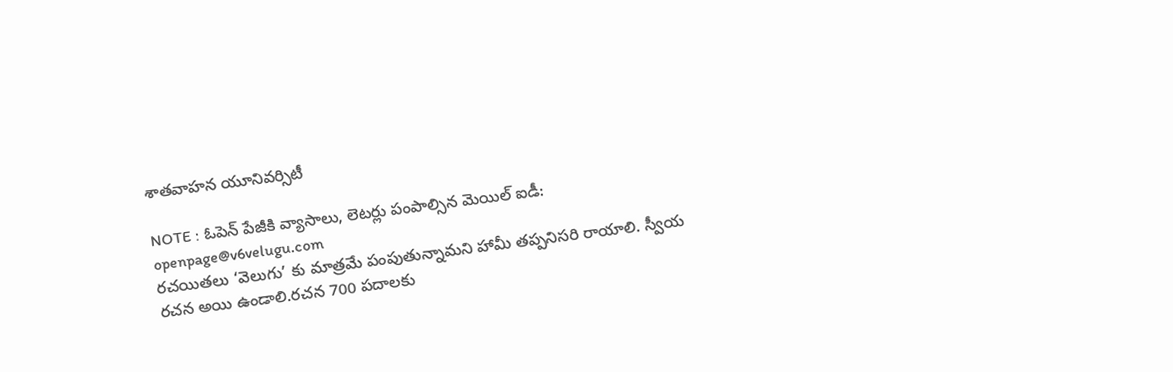శాతవాహన యూనివర్సిటీ

NOTE : ఓపెన్ పేజీకి వ్యాసాలు, లెటర్లు పంపాల్సిన మెయిల్ ఐడీ: openpage@v6velugu.com
రచయితలు ‘వెలుగు’ కు మాత్రమే పంపుతున్నామని హామీ తప్పనిసరి రాయాలి. స్వీయ రచన అయి ఉండాలి.రచన 700 పదాలకు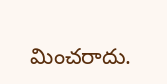మించరాదు.